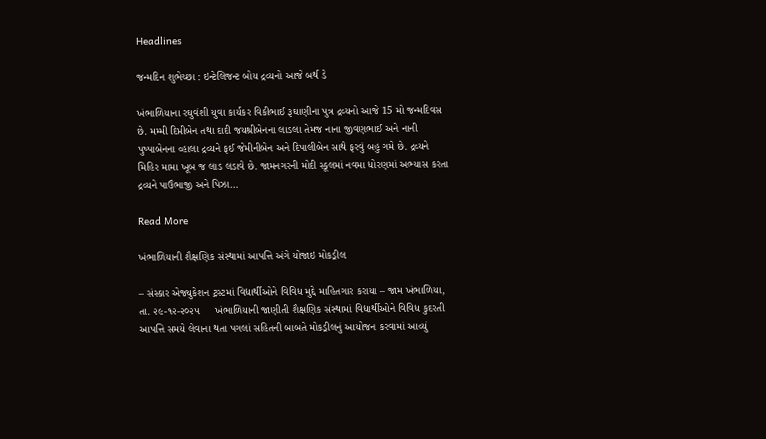Headlines

જન્મદિન શુભેચ્છા : ઇન્ટેલિજન્ટ બોય દ્રવ્યનો આજે બર્થ ડે

ખંભાળિયાના રઘુવંશી યુવા કાર્યકર વિકીભાઈ રૂઘાણીના પુત્ર દ્રવ્યનો આજે 15 મો જન્મદિવસ છે. મમ્મી દિપ્તીબેન તથા દાદી જયશ્રીબેનના લાડલા તેમજ નાના જીવણભાઈ અને નાની પુષ્પાબેનના વ્હાલા દ્રવ્યને ફઈ જેમીનીબેન અને દિપાલીબેન સાથે ફરવું બહુ ગમે છે. દ્રવ્યને મિહિર મામા ખૂબ જ લાડ લડાવે છે. જામનગરની મોદી સ્કૂલમાં નવમા ધોરણમાં અભ્યાસ કરતા દ્રવ્યને પાઉંભાજી અને પિઝા…

Read More

ખંભાળિયાની શૈક્ષણિક સંસ્થામાં આપત્તિ અંગે યોજાઇ મોકડ્રીલ

– સંસ્કાર એજ્યુકેશન ટ્રસ્ટમાં વિદ્યાર્થીઓને વિવિધ મુદ્દે માહિતગાર કરાયા – જામ ખંભાળિયા, તા. ૨૯-૧૨-૨૦૨૫     ખંભાળિયાની જાણીતી શૈક્ષણિક સંસ્થામાં વિદ્યાર્થીઓને વિવિધ કુદરતી આપત્તિ સમયે લેવાના થતા પગલાં સહિતની બાબતે મોકડ્રીલનું આયોજન કરવામાં આવ્યું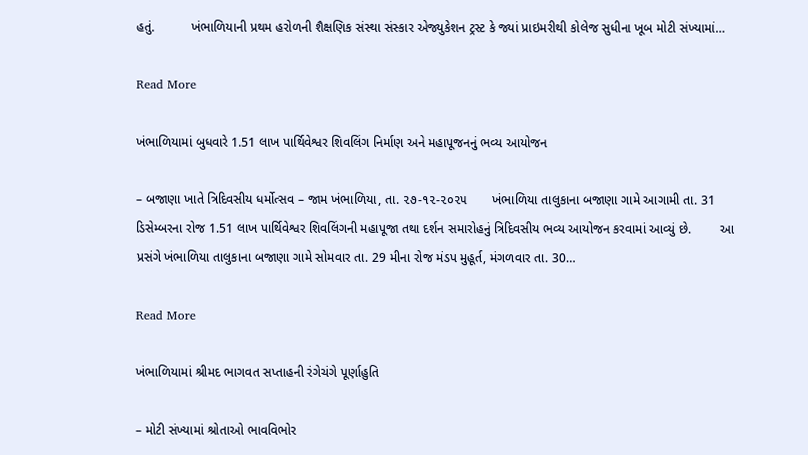હતું.          ખંભાળિયાની પ્રથમ હરોળની શૈક્ષણિક સંસ્થા સંસ્કાર એજ્યુકેશન ટ્રસ્ટ કે જ્યાં પ્રાઇમરીથી કોલેજ સુધીના ખૂબ મોટી સંખ્યામાં…

Read More

ખંભાળિયામાં બુધવારે 1.51 લાખ પાર્થિવેશ્વર શિવલિંગ નિર્માણ અને મહાપૂજનનું ભવ્ય આયોજન

– બજાણા ખાતે ત્રિદિવસીય ધર્મોત્સવ – જામ ખંભાળિયા, તા. ૨૭-૧૨-૨૦૨૫       ખંભાળિયા તાલુકાના બજાણા ગામે આગામી તા. 31 ડિસેમ્બરના રોજ 1.51 લાખ પાર્થિવેશ્વર શિવલિંગની મહાપૂજા તથા દર્શન સમારોહનું ત્રિદિવસીય ભવ્ય આયોજન કરવામાં આવ્યું છે.        આ પ્રસંગે ખંભાળિયા તાલુકાના બજાણા ગામે સોમવાર તા. 29 મીના રોજ મંડપ મુહૂર્ત, મંગળવાર તા. 30…

Read More

ખંભાળિયામાં શ્રીમદ ભાગવત સપ્તાહની રંગેચંગે પૂર્ણાહુતિ

– મોટી સંખ્યામાં શ્રોતાઓ ભાવવિભોર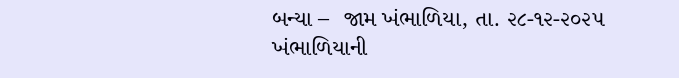બન્યા –  જામ ખંભાળિયા, તા. ૨૮-૧૨-૨૦૨૫       ખંભાળિયાની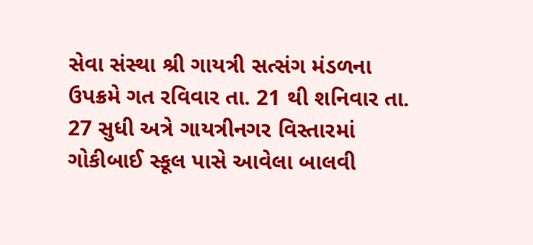સેવા સંસ્થા શ્રી ગાયત્રી સત્સંગ મંડળના ઉપક્રમે ગત રવિવાર તા. 21 થી શનિવાર તા. 27 સુધી અત્રે ગાયત્રીનગર વિસ્તારમાં ગોકીબાઈ સ્કૂલ પાસે આવેલા બાલવી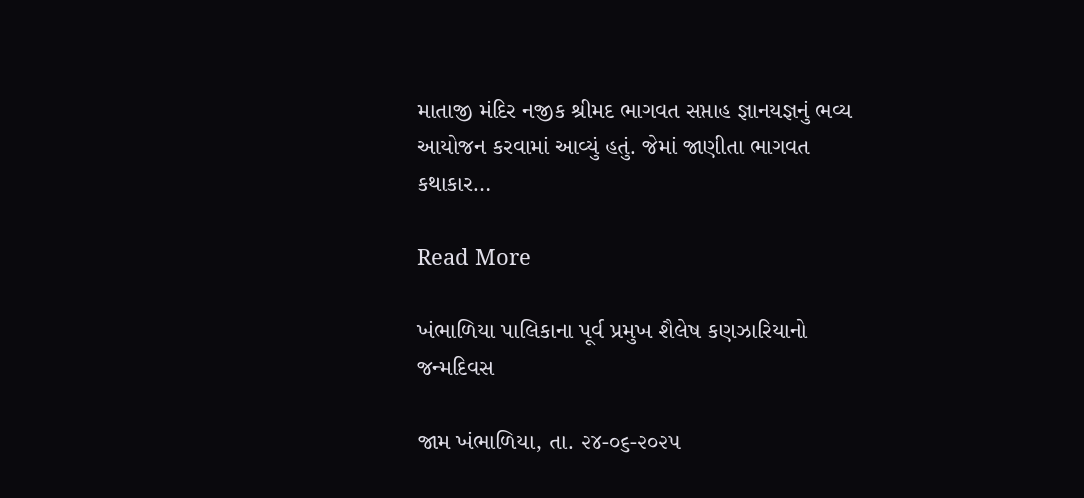માતાજી મંદિર નજીક શ્રીમદ ભાગવત સપ્તાહ જ્ઞાનયજ્ઞનું ભવ્ય આયોજન કરવામાં આવ્યું હતું. જેમાં જાણીતા ભાગવત કથાકાર…

Read More

ખંભાળિયા પાલિકાના પૂર્વ પ્રમુખ શૈલેષ કણઝારિયાનો જન્મદિવસ

જામ ખંભાળિયા, તા. ૨૪-૦૬-૨૦૨૫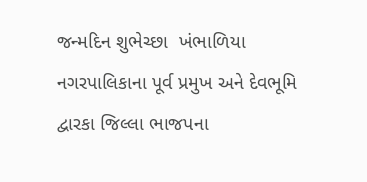જન્મદિન શુભેચ્છા  ખંભાળિયા નગરપાલિકાના પૂર્વ પ્રમુખ અને દેવભૂમિ દ્વારકા જિલ્લા ભાજપના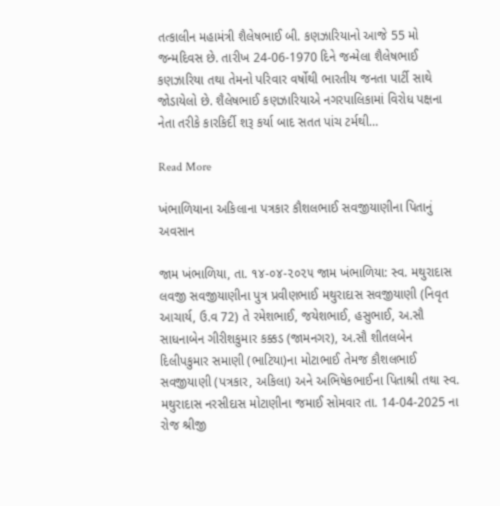તત્કાલીન મહામંત્રી શૈલેષભાઈ બી. કણઝારિયાનો આજે 55 મો જન્મદિવસ છે. તારીખ 24-06-1970 દિને જન્મેલા શૈલેષભાઈ કણઝારિયા તથા તેમનો પરિવાર વર્ષોથી ભારતીય જનતા પાર્ટી સાથે જોડાયેલો છે. શૈલેષભાઈ કણઝારિયાએ નગરપાલિકામાં વિરોધ પક્ષના નેતા તરીકે કારકિર્દી શરૂ કર્યા બાદ સતત પાંચ ટર્મથી…

Read More

ખંભાળિયાના અકિલાના પત્રકાર કૌશલભાઈ સવજીયાણીના પિતાનું અવસાન

જામ ખંભાળિયા, તા. ૧૪-૦૪-૨૦૨૫ જામ ખંભાળિયા: સ્વ. મથુરાદાસ લવજી સવજીયાણીના પુત્ર પ્રવીણભાઈ મથુરાદાસ સવજીયાણી (નિવૃત આચાર્ય, ઉ.વ 72) તે રમેશભાઈ, જયેશભાઈ, હસુભાઈ, અ.સૌ સાધનાબેન ગીરીશકુમાર કક્કડ (જામનગર), અ.સૌ શીતલબેન દિલીપકુમાર સમાણી (ભાટિયા)ના મોટાભાઈ તેમજ કૌશલભાઈ સવજીયાણી (પત્રકાર, અકિલા) અને અભિષેકભાઈના પિતાશ્રી તથા સ્વ. મથુરાદાસ નરસીદાસ મોટાણીના જમાઈ સોમવાર તા. 14-04-2025 ના રોજ શ્રીજી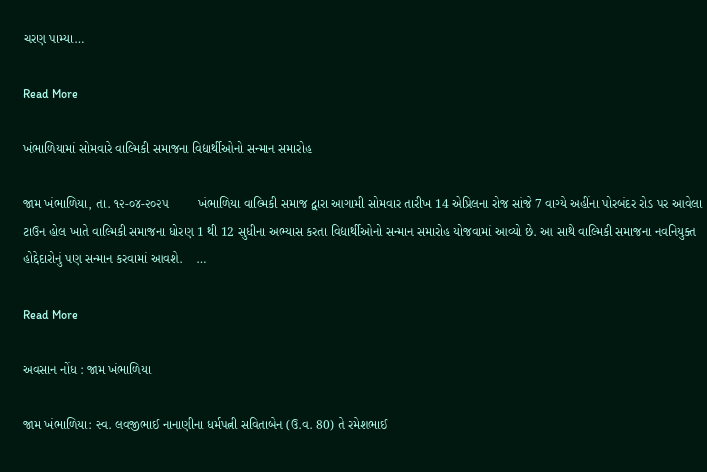ચરણ પામ્યા…

Read More

ખંભાળિયામાં સોમવારે વાલ્મિકી સમાજના વિદ્યાર્થીઓનો સન્માન સમારોહ

જામ ખંભાળિયા, તા. ૧૨-૦૪-૨૦૨૫        ખંભાળિયા વાલ્મિકી સમાજ દ્વારા આગામી સોમવાર તારીખ 14 એપ્રિલના રોજ સાંજે 7 વાગ્યે અહીંના પોરબંદર રોડ પર આવેલા ટાઉન હોલ ખાતે વાલ્મિકી સમાજના ધોરણ 1 થી 12 સુધીના અભ્યાસ કરતા વિદ્યાર્થીઓનો સન્માન સમારોહ યોજવામાં આવ્યો છે. આ સાથે વાલ્મિકી સમાજના નવનિયુક્ત હોદ્દેદારોનું પણ સન્માન કરવામાં આવશે.    …

Read More

અવસાન નોંધ : જામ ખંભાળિયા

જામ ખંભાળિયા: સ્વ. લવજીભાઈ નાનાણીના ધર્મપત્ની સવિતાબેન (ઉ.વ. 80) તે રમેશભાઈ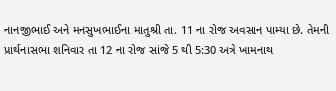નાનજીભાઈ અને મનસુખભાઈના માતુશ્રી તા. 11 ના રોજ અવસાન પામ્યા છે. તેમની પ્રાર્થનાસભા શનિવાર તા 12 ના રોજ સાંજે 5 થી 5:30 અત્રે ખામનાથ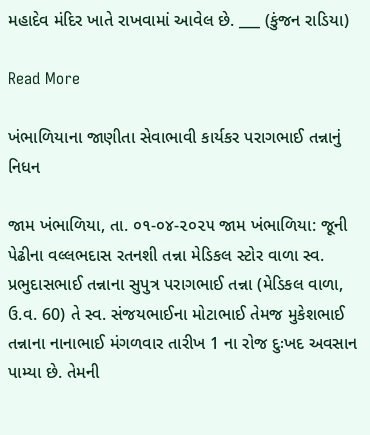મહાદેવ મંદિર ખાતે રાખવામાં આવેલ છે. ___ (કુંજન રાડિયા)

Read More

ખંભાળિયાના જાણીતા સેવાભાવી કાર્યકર પરાગભાઈ તન્નાનું નિધન

જામ ખંભાળિયા, તા. ૦૧-૦૪-૨૦૨૫ જામ ખંભાળિયા: જૂની પેઢીના વલ્લભદાસ રતનશી તન્ના મેડિકલ સ્ટોર વાળા સ્વ. પ્રભુદાસભાઈ તન્નાના સુપુત્ર પરાગભાઈ તન્ના (મેડિકલ વાળા, ઉ.વ. 60) તે સ્વ. સંજયભાઈના મોટાભાઈ તેમજ મુકેશભાઈ તન્નાના નાનાભાઈ મંગળવાર તારીખ 1 ના રોજ દુઃખદ અવસાન પામ્યા છે. તેમની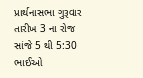પ્રાર્થનાસભા ગુરૂવાર તારીખ 3 ના રોજ સાંજે 5 થી 5:30 ભાઈઓ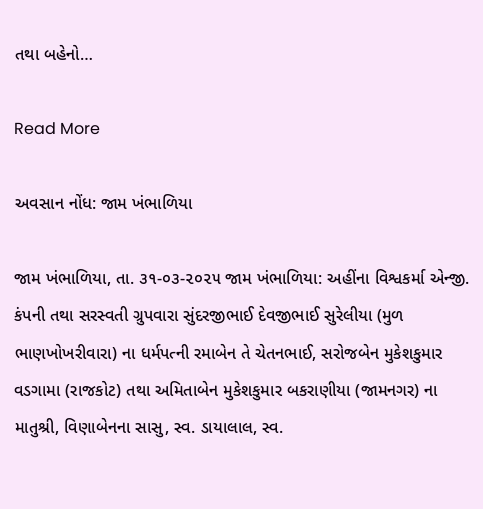તથા બહેનો…

Read More

અવસાન નોંધ: જામ ખંભાળિયા

જામ ખંભાળિયા, તા. ૩૧-૦૩-૨૦૨૫ જામ ખંભાળિયા: અહીંના વિશ્વકર્મા એન્જી. કંપની તથા સરસ્વતી ગ્રુપવારા સુંદરજીભાઈ દેવજીભાઈ સુરેલીયા (મુળ ભાણખોખરીવારા) ના ધર્મપત્ની રમાબેન તે ચેતનભાઈ, સરોજબેન મુકેશકુમાર વડગામા (રાજકોટ) તથા અમિતાબેન મુકેશકુમાર બકરાણીયા (જામનગર) ના માતુશ્રી, વિણાબેનના સાસુ, સ્વ. ડાયાલાલ, સ્વ.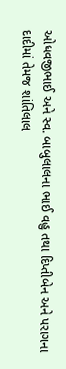ઓધવજીભાઈ અને સ્વ. બાબુલાલના ભાઈ વહુ તથા દિપ્તીબેન અને પરાગના દાદીમાં તેમજ શાંતિલાલ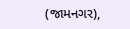(જામનગર),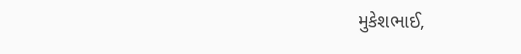મુકેશભાઈ,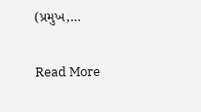(પ્રમુખ,…

Read More